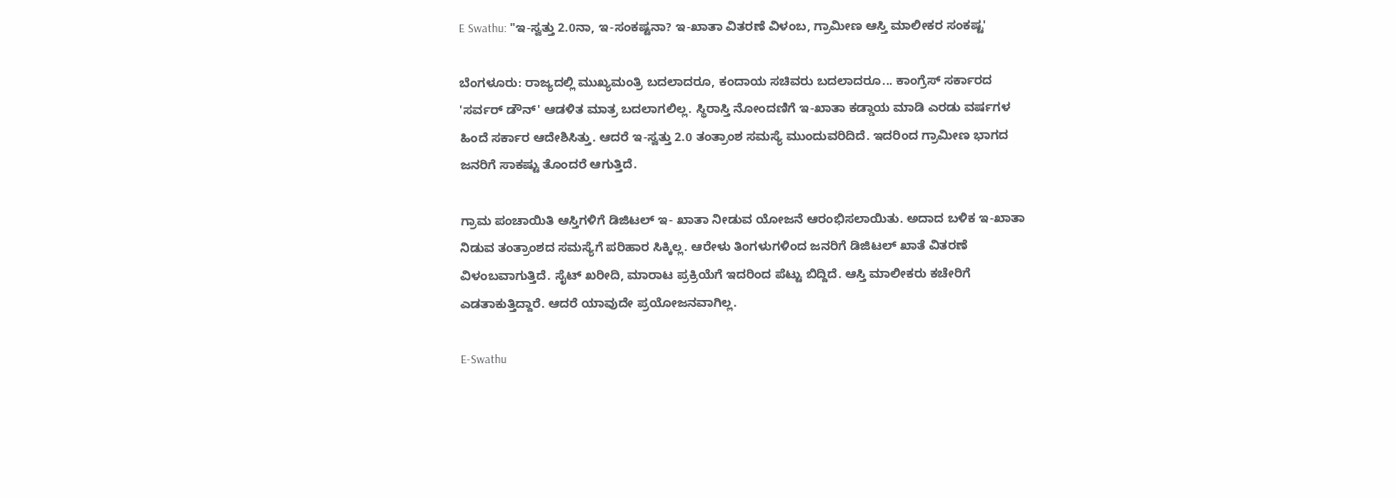E Swathu: "ಇ-ಸ್ವತ್ತು 2.0ನಾ, ಇ-ಸಂಕಷ್ಟನಾ? ಇ-ಖಾತಾ ವಿತರಣೆ ವಿಳಂಬ, ಗ್ರಾಮೀಣ ಆಸ್ತಿ ಮಾಲೀಕರ ಸಂಕಷ್ಟ'

ಬೆಂಗಳೂರು: ರಾಜ್ಯದಲ್ಲಿ ಮುಖ್ಯಮಂತ್ರಿ ಬದಲಾದರೂ, ಕಂದಾಯ ಸಚಿವರು ಬದಲಾದರೂ... ಕಾಂಗ್ರೆಸ್ ಸರ್ಕಾರದ 'ಸರ್ವರ್ ಡೌನ್' ಆಡಳಿತ ಮಾತ್ರ ಬದಲಾಗಲಿಲ್ಲ. ಸ್ಥಿರಾಸ್ತಿ ನೋಂದಣಿಗೆ ಇ-ಖಾತಾ ಕಡ್ಡಾಯ ಮಾಡಿ ಎರಡು ವರ್ಷಗಳ ಹಿಂದೆ ಸರ್ಕಾರ ಆದೇಶಿಸಿತ್ತು. ಆದರೆ ಇ-ಸ್ವತ್ತು 2.0 ತಂತ್ರಾಂಶ ಸಮಸ್ಯೆ ಮುಂದುವರಿದಿದೆ. ಇದರಿಂದ ಗ್ರಾಮೀಣ ಭಾಗದ ಜನರಿಗೆ ಸಾಕಷ್ಟು ತೊಂದರೆ ಆಗುತ್ತಿದೆ.

ಗ್ರಾಮ ಪಂಚಾಯಿತಿ ಆಸ್ತಿಗಳಿಗೆ ಡಿಜಿಟಲ್ ಇ- ಖಾತಾ ನೀಡುವ ಯೋಜನೆ ಆರಂಭಿಸಲಾಯಿತು. ಅದಾದ ಬಳಿಕ ಇ-ಖಾತಾ ನಿಡುವ ತಂತ್ರಾಂಶದ ಸಮಸ್ಯೆಗೆ ಪರಿಹಾರ ಸಿಕ್ಕಿಲ್ಲ. ಆರೇಳು ತಿಂಗಳುಗಳಿಂದ ಜನರಿಗೆ ಡಿಜಿಟಲ್ ಖಾತೆ ವಿತರಣೆ ವಿಳಂಬವಾಗುತ್ತಿದೆ. ಸೈಟ್ ಖರೀದಿ, ಮಾರಾಟ ಪ್ರಕ್ರಿಯೆಗೆ ಇದರಿಂದ ಪೆಟ್ಟು ಬಿದ್ದಿದೆ. ಆಸ್ತಿ ಮಾಲೀಕರು ಕಚೇರಿಗೆ ಎಡತಾಕುತ್ತಿದ್ದಾರೆ. ಆದರೆ ಯಾವುದೇ ಪ್ರಯೋಜನವಾಗಿಲ್ಲ.

E-Swathu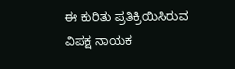ಈ ಕುರಿತು ಪ್ರತಿಕ್ರಿಯಿಸಿರುವ ವಿಪಕ್ಷ ನಾಯಕ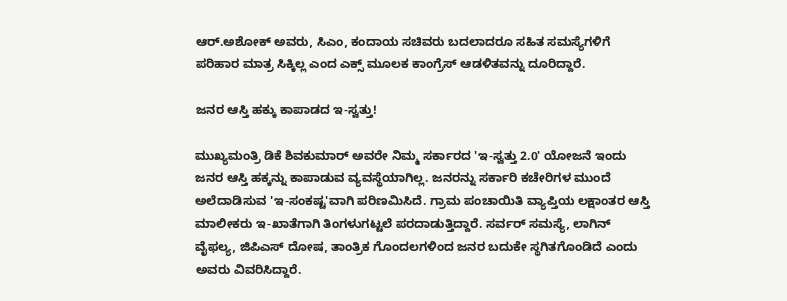ಆರ್.ಅಶೋಕ್ ಅವರು, ಸಿಎಂ, ಕಂದಾಯ ಸಚಿವರು ಬದಲಾದರೂ ಸಹಿತ ಸಮಸ್ಯೆಗಳಿಗೆ ಪರಿಹಾರ ಮಾತ್ರ ಸಿಕ್ಕಿಲ್ಲ ಎಂದ ಎಕ್ಸ್ ಮೂಲಕ ಕಾಂಗ್ರೆಸ್ ಆಡಳಿತವನ್ನು ದೂರಿದ್ದಾರೆ.

ಜನರ ಆಸ್ತಿ ಹಕ್ಕು ಕಾಪಾಡದ ಇ-ಸ್ವತ್ತು!

ಮುಖ್ಯಮಂತ್ರಿ ಡಿಕೆ ಶಿವಕುಮಾರ್ ಅವರೇ ನಿಮ್ಮ ಸರ್ಕಾರದ 'ಇ-ಸ್ವತ್ತು 2.0' ಯೋಜನೆ ಇಂದು ಜನರ ಆಸ್ತಿ ಹಕ್ಕನ್ನು ಕಾಪಾಡುವ ವ್ಯವಸ್ಥೆಯಾಗಿಲ್ಲ. ಜನರನ್ನು ಸರ್ಕಾರಿ ಕಚೇರಿಗಳ ಮುಂದೆ ಅಲೆದಾಡಿಸುವ 'ಇ-ಸಂಕಷ್ಟ'ವಾಗಿ ಪರಿಣಮಿಸಿದೆ. ಗ್ರಾಮ ಪಂಚಾಯಿತಿ ವ್ಯಾಪ್ತಿಯ ಲಕ್ಷಾಂತರ ಆಸ್ತಿ ಮಾಲೀಕರು ಇ-ಖಾತೆಗಾಗಿ ತಿಂಗಳುಗಟ್ಟಲೆ ಪರದಾಡುತ್ತಿದ್ದಾರೆ. ಸರ್ವರ್ ಸಮಸ್ಯೆ, ಲಾಗಿನ್ ವೈಫಲ್ಯ, ಜಿಪಿಎಸ್ ದೋಷ, ತಾಂತ್ರಿಕ ಗೊಂದಲಗಳಿಂದ ಜನರ ಬದುಕೇ ಸ್ಥಗಿತಗೊಂಡಿದೆ ಎಂದು ಅವರು ವಿವರಿಸಿದ್ದಾರೆ.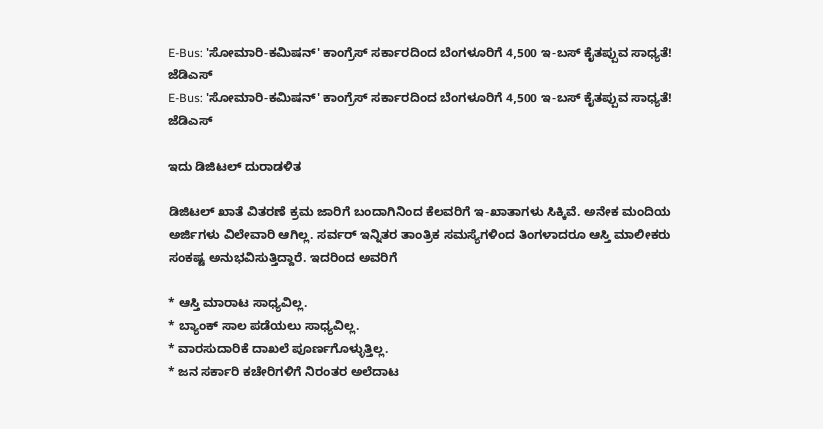E-Bus: 'ಸೋಮಾರಿ-ಕಮಿಷನ್' ಕಾಂಗ್ರೆಸ್ ಸರ್ಕಾರದಿಂದ ಬೆಂಗಳೂರಿಗೆ 4,500 ಇ-ಬಸ್ ಕೈತಪ್ಪುವ ಸಾಧ್ಯತೆ! ಜೆಡಿಎಸ್
E-Bus: 'ಸೋಮಾರಿ-ಕಮಿಷನ್' ಕಾಂಗ್ರೆಸ್ ಸರ್ಕಾರದಿಂದ ಬೆಂಗಳೂರಿಗೆ 4,500 ಇ-ಬಸ್ ಕೈತಪ್ಪುವ ಸಾಧ್ಯತೆ! ಜೆಡಿಎಸ್

ಇದು ಡಿಜಿಟಲ್ ದುರಾಡಳಿತ

ಡಿಜಿಟಲ್ ಖಾತೆ ವಿತರಣೆ ಕ್ರಮ ಜಾರಿಗೆ ಬಂದಾಗಿನಿಂದ ಕೆಲವರಿಗೆ ಇ-ಖಾತಾಗಳು ಸಿಕ್ಕಿವೆ. ಅನೇಕ ಮಂದಿಯ ಅರ್ಜಿಗಳು ವಿಲೇವಾರಿ ಆಗಿಲ್ಲ. ಸರ್ವರ್ ಇನ್ನಿತರ ತಾಂತ್ರಿಕ ಸಮಸ್ಯೆಗಳಿಂದ ತಿಂಗಳಾದರೂ ಆಸ್ತಿ ಮಾಲೀಕರು ಸಂಕಷ್ಟ ಅನುಭವಿಸುತ್ತಿದ್ದಾರೆ. ಇದರಿಂದ ಅವರಿಗೆ

* ಆಸ್ತಿ ಮಾರಾಟ ಸಾಧ್ಯವಿಲ್ಲ.
* ಬ್ಯಾಂಕ್ ಸಾಲ ಪಡೆಯಲು ಸಾಧ್ಯವಿಲ್ಲ.
* ವಾರಸುದಾರಿಕೆ ದಾಖಲೆ ಪೂರ್ಣಗೊಳ್ಳುತ್ತಿಲ್ಲ.
* ಜನ ಸರ್ಕಾರಿ ಕಚೇರಿಗಳಿಗೆ ನಿರಂತರ ಅಲೆದಾಟ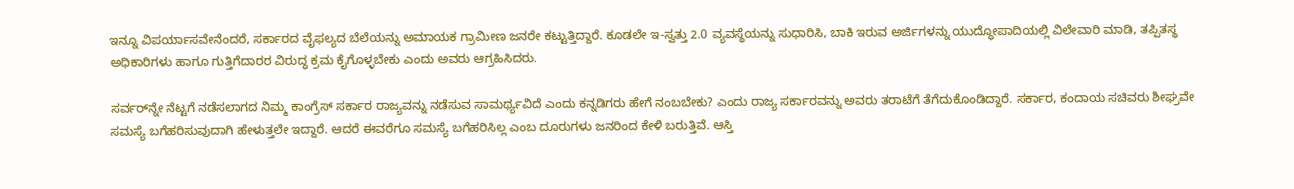ಇನ್ನೂ ವಿಪರ್ಯಾಸವೇನೆಂದರೆ, ಸರ್ಕಾರದ ವೈಫಲ್ಯದ ಬೆಲೆಯನ್ನು ಅಮಾಯಕ ಗ್ರಾಮೀಣ ಜನರೇ ಕಟ್ಟುತ್ತಿದ್ದಾರೆ. ಕೂಡಲೇ ಇ-ಸ್ವತ್ತು 2.0 ವ್ಯವಸ್ಥೆಯನ್ನು ಸುಧಾರಿಸಿ, ಬಾಕಿ ಇರುವ ಅರ್ಜಿಗಳನ್ನು ಯುದ್ಧೋಪಾದಿಯಲ್ಲಿ ವಿಲೇವಾರಿ ಮಾಡಿ, ತಪ್ಪಿತಸ್ಥ ಅಧಿಕಾರಿಗಳು ಹಾಗೂ ಗುತ್ತಿಗೆದಾರರ ವಿರುದ್ಧ ಕ್ರಮ ಕೈಗೊಳ್ಳಬೇಕು ಎಂದು ಅವರು ಆಗ್ರಹಿಸಿದರು.

ಸರ್ವರ್‌ನ್ನೇ ನೆಟ್ಟಗೆ ನಡೆಸಲಾಗದ ನಿಮ್ಮ ಕಾಂಗ್ರೆಸ್ ಸರ್ಕಾರ ರಾಜ್ಯವನ್ನು ನಡೆಸುವ ಸಾಮರ್ಥ್ಯವಿದೆ ಎಂದು ಕನ್ನಡಿಗರು ಹೇಗೆ ನಂಬಬೇಕು? ಎಂದು ರಾಜ್ಯ ಸರ್ಕಾರವನ್ನು ಅವರು ತರಾಟೆಗೆ ತೆಗೆದುಕೊಂಡಿದ್ದಾರೆ. ಸರ್ಕಾರ, ಕಂದಾಯ ಸಚಿವರು ಶೀಘ್ರವೇ ಸಮಸ್ಯೆ ಬಗೆಹರಿಸುವುದಾಗಿ ಹೇಳುತ್ತಲೇ ಇದ್ದಾರೆ. ಆದರೆ ಈವರೆಗೂ ಸಮಸ್ಯೆ ಬಗೆಹರಿಸಿಲ್ಲ ಎಂಬ ದೂರುಗಳು ಜನರಿಂದ ಕೇಳಿ ಬರುತ್ತಿವೆ. ಆಸ್ತಿ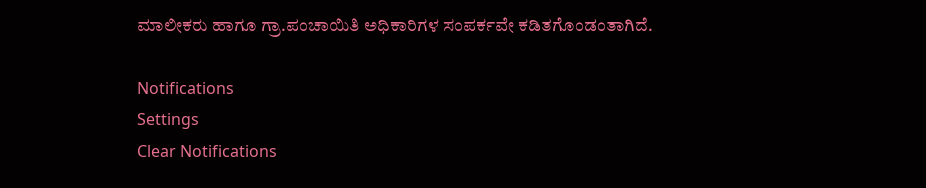ಮಾಲೀಕರು ಹಾಗೂ ಗ್ರಾ.ಪಂಚಾಯಿತಿ ಅಧಿಕಾರಿಗಳ ಸಂಪರ್ಕವೇ ಕಡಿತಗೊಂಡಂತಾಗಿದೆ.

Notifications
Settings
Clear Notifications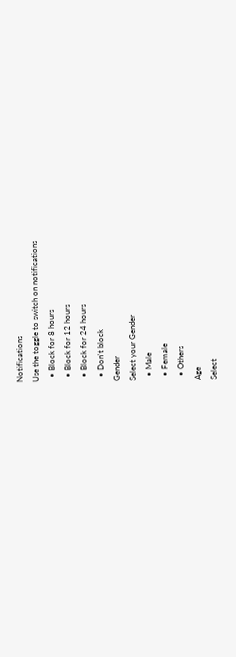Notifications
Use the toggle to switch on notifications
  • Block for 8 hours
  • Block for 12 hours
  • Block for 24 hours
  • Don't block
Gender
Select your Gender
  • Male
  • Female
  • Others
Age
Select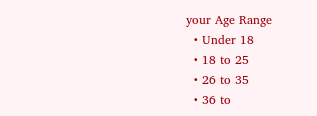your Age Range
  • Under 18
  • 18 to 25
  • 26 to 35
  • 36 to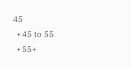45
  • 45 to 55
  • 55+